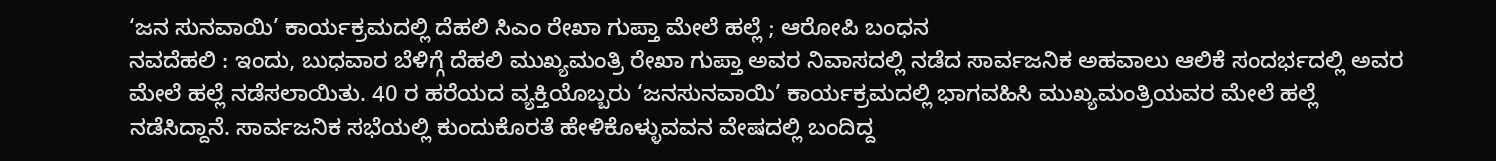‘ಜನ ಸುನವಾಯಿ’ ಕಾರ್ಯಕ್ರಮದಲ್ಲಿ ದೆಹಲಿ ಸಿಎಂ ರೇಖಾ ಗುಪ್ತಾ ಮೇಲೆ ಹಲ್ಲೆ ; ಆರೋಪಿ ಬಂಧನ
ನವದೆಹಲಿ : ಇಂದು, ಬುಧವಾರ ಬೆಳಿಗ್ಗೆ ದೆಹಲಿ ಮುಖ್ಯಮಂತ್ರಿ ರೇಖಾ ಗುಪ್ತಾ ಅವರ ನಿವಾಸದಲ್ಲಿ ನಡೆದ ಸಾರ್ವಜನಿಕ ಅಹವಾಲು ಆಲಿಕೆ ಸಂದರ್ಭದಲ್ಲಿ ಅವರ ಮೇಲೆ ಹಲ್ಲೆ ನಡೆಸಲಾಯಿತು. 40 ರ ಹರೆಯದ ವ್ಯಕ್ತಿಯೊಬ್ಬರು ‘ಜನಸುನವಾಯಿ’ ಕಾರ್ಯಕ್ರಮದಲ್ಲಿ ಭಾಗವಹಿಸಿ ಮುಖ್ಯಮಂತ್ರಿಯವರ ಮೇಲೆ ಹಲ್ಲೆ ನಡೆಸಿದ್ದಾನೆ. ಸಾರ್ವಜನಿಕ ಸಭೆಯಲ್ಲಿ ಕುಂದುಕೊರತೆ ಹೇಳಿಕೊಳ್ಳುವವನ ವೇಷದಲ್ಲಿ ಬಂದಿದ್ದ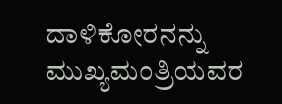ದಾಳಿಕೋರನನ್ನು ಮುಖ್ಯಮಂತ್ರಿಯವರ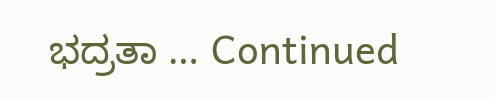ಭದ್ರತಾ … Continued